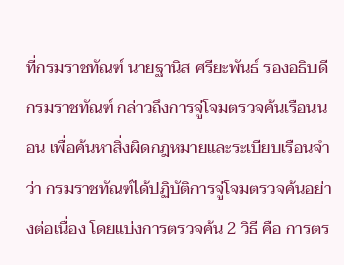ที่กรมราชทัณฑ์ นายฐานิส ศรียะพันธ์ รองอธิบดีกรมราชทัณฑ์ กล่าวถึงการจู่โจมตรวจค้นเรือนนอน เพื่อค้นหาสิ่งผิดกฎหมายและระเบียบเรือนจำว่า กรมราชทัณฑ์ได้ปฏิบัติการจู่โจมตรวจค้นอย่างต่อเนื่อง โดยแบ่งการตรวจค้น 2 วิธี คือ การตร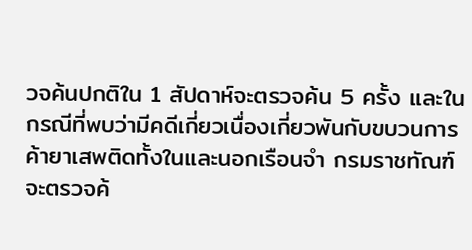วจค้นปกติใน 1 สัปดาห์จะตรวจค้น 5 ครั้ง และในกรณีที่พบว่ามีคดีเกี่ยวเนื่องเกี่ยวพันกับขบวนการค้ายาเสพติดทั้งในและนอกเรือนจำ กรมราชทัณฑ์จะตรวจค้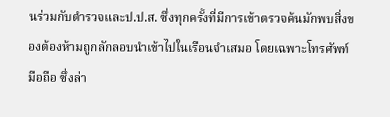นร่วมกับตำรวจและป.ป.ส. ซึ่งทุกครั้งที่มีการเข้าตรวจค้นมักพบสิ่งของต้องห้ามถูกลักลอบนำเข้าไปในเรือนจำเสมอ โดยเฉพาะโทรศัพท์มือถือ ซึ่งล่า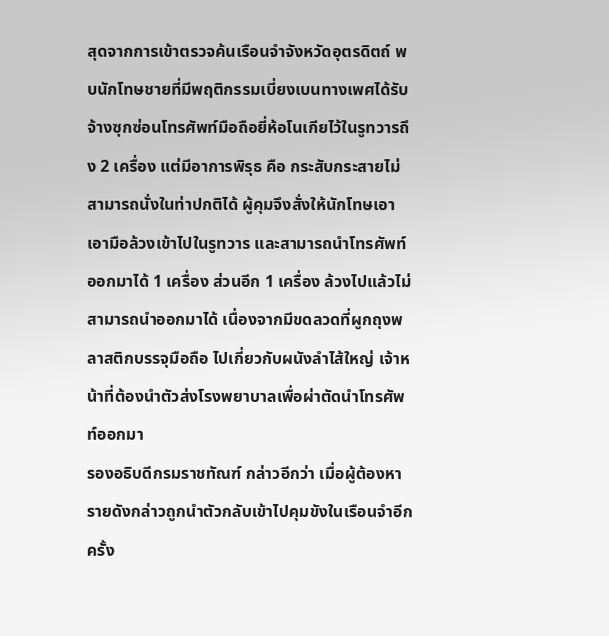สุดจากการเข้าตรวจค้นเรือนจำจังหวัดอุตรดิตถ์ พบนักโทษชายที่มีพฤติกรรมเบี่ยงเบนทางเพศได้รับจ้างซุกซ่อนโทรศัพท์มือถือยี่ห้อโนเกียไว้ในรูทวารถึง 2 เครื่อง แต่มีอาการพิรุธ คือ กระสับกระสายไม่สามารถนั่งในท่าปกติได้ ผู้คุมจึงสั่งให้นักโทษเอาเอามือล้วงเข้าไปในรูทวาร และสามารถนำโทรศัพท์ออกมาได้ 1 เครื่อง ส่วนอีก 1 เครื่อง ล้วงไปแล้วไม่สามารถนำออกมาได้ เนื่องจากมีขดลวดที่ผูกถุงพลาสติกบรรจุมือถือ ไปเกี่ยวกับผนังลำไส้ใหญ่ เจ้าหน้าที่ต้องนำตัวส่งโรงพยาบาลเพื่อผ่าตัดนำโทรศัพท์ออกมา
รองอธิบดีกรมราชทัณฑ์ กล่าวอีกว่า เมื่อผู้ต้องหารายดังกล่าวถูกนำตัวกลับเข้าไปคุมขังในเรือนจำอีกครั้ง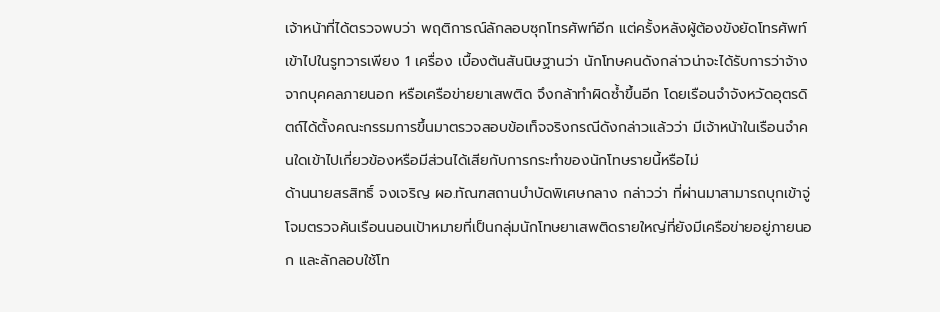เจ้าหน้าที่ได้ตรวจพบว่า พฤติการณ์ลักลอบซุกโทรศัพท์อีก แต่ครั้งหลังผู้ต้องขังยัดโทรศัพท์เข้าไปในรูทวารเพียง 1 เครื่อง เบื้องต้นสันนิษฐานว่า นักโทษคนดังกล่าวน่าจะได้รับการว่าจ้างจากบุคคลภายนอก หรือเครือข่ายยาเสพติด จึงกล้าทำผิดซ้ำขึ้นอีก โดยเรือนจำจังหวัดอุตรดิตถ์ได้ตั้งคณะกรรมการขึ้นมาตรวจสอบข้อเท็จจริงกรณีดังกล่าวแล้วว่า มีเจ้าหน้าในเรือนจำคนใดเข้าไปเกี่ยวข้องหรือมีส่วนได้เสียกับการกระทำของนักโทษรายนี้หรือไม่
ด้านนายสรสิทธิ์ จงเจริญ ผอ.ทัณฑสถานบำบัดพิเศษกลาง กล่าวว่า ที่ผ่านมาสามารถบุกเข้าจู่โจมตรวจค้นเรือนนอนเป้าหมายที่เป็นกลุ่มนักโทษยาเสพติดรายใหญ่ที่ยังมีเครือข่ายอยู่ภายนอก และลักลอบใช้โท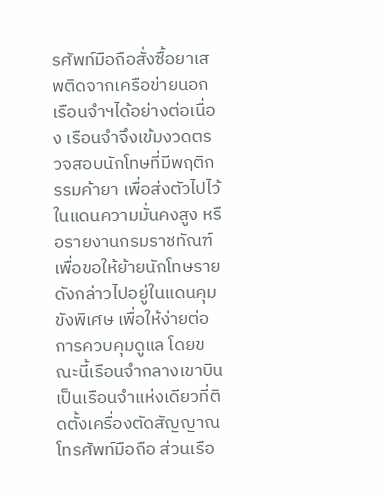รศัพท์มือถือสั่งซื้อยาเสพติดจากเครือข่ายนอกเรือนจำฯได้อย่างต่อเนื่อง เรือนจำจึงเข้มงวดตรวจสอบนักโทษที่มีพฤติกรรมค้ายา เพื่อส่งตัวไปไว้ในแดนความมั่นคงสูง หรือรายงานกรมราชทัณฑ์เพื่อขอให้ย้ายนักโทษรายดังกล่าวไปอยู่ในแดนคุมขังพิเศษ เพื่อให้ง่ายต่อการควบคุมดูแล โดยขณะนี้เรือนจำกลางเขาบินเป็นเรือนจำแห่งเดียวที่ติดตั้งเครื่องตัดสัญญาณโทรศัพท์มือถือ ส่วนเรือ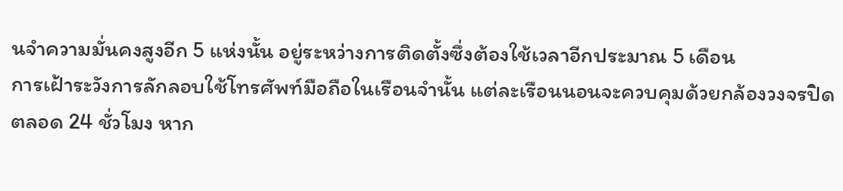นจำความมั่นคงสูงอีก 5 แห่งนั้น อยู่ระหว่างการติดตั้งซึ่งต้องใช้เวลาอีกประมาณ 5 เดือน
การเฝ้าระวังการลักลอบใช้โทรศัพท์มือถือในเรือนจำนั้น แต่ละเรือนนอนจะควบคุมด้วยกล้องวงจรปิดตลอด 24 ชั่วโมง หาก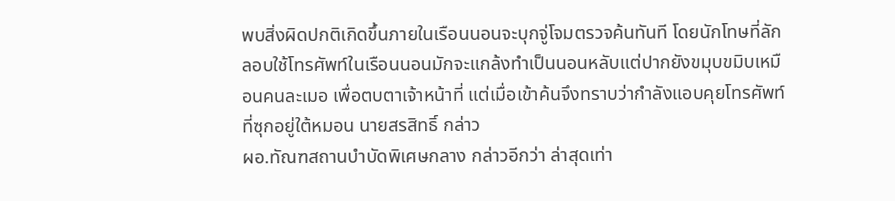พบสิ่งผิดปกติเกิดขึ้นภายในเรือนนอนจะบุกจู่โจมตรวจค้นทันที โดยนักโทษที่ลักลอบใช้โทรศัพท์ในเรือนนอนมักจะแกล้งทำเป็นนอนหลับแต่ปากยังขมุบขมิบเหมือนคนละเมอ เพื่อตบตาเจ้าหน้าที่ แต่เมื่อเข้าค้นจึงทราบว่ากำลังแอบคุยโทรศัพท์ที่ซุกอยู่ใต้หมอน นายสรสิทธิ์ กล่าว
ผอ.ทัณฑสถานบำบัดพิเศษกลาง กล่าวอีกว่า ล่าสุดเท่า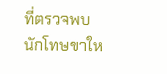ที่ตรวจพบ นักโทษขาให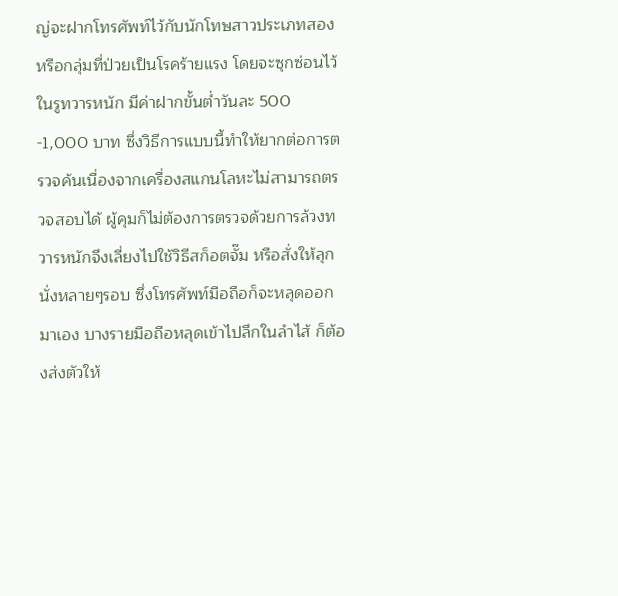ญ่จะฝากโทรศัพท์ไว้กับนักโทษสาวประเภทสองหรือกลุ่มที่ป่วยเป็นโรคร้ายแรง โดยจะซุกซ่อนไว้ในรูทวารหนัก มีค่าฝากขั้นต่ำวันละ 500 -1,000 บาท ซึ่งวิธีการแบบนี้ทำให้ยากต่อการตรวจค้นเนื่องจากเครื่องสแกนโลหะไม่สามารถตรวจสอบได้ ผู้คุมก็ไม่ต้องการตรวจด้วยการล้วงทวารหนักจึงเลี่ยงไปใช้วิธีสก็อตจั๊ม หรือสั่งให้ลุกนั่งหลายๆรอบ ซึ่งโทรศัพท์มือถือก็จะหลุดออกมาเอง บางรายมือถือหลุดเข้าไปลึกในลำไส้ ก็ต้องส่งตัวให้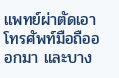แพทย์ผ่าตัดเอาโทรศัพท์มือถือออกมา และบาง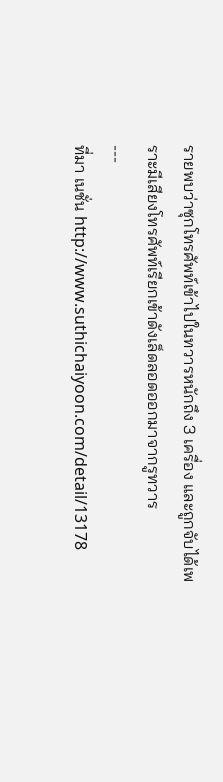รายพบว่าซุกโทรศัพท์เข้าไปในทวารหนักถึง 3 เครื่อง และถูกจับได้เพราะมีเสียงโทรศัพท์เรียกเข้าดังเล็ดลอดออกมาจากรูทวาร
---
ที่มา เนชั่น http://www.suthichaiyoon.com/detail/13178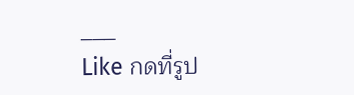___
Like กดที่รูป